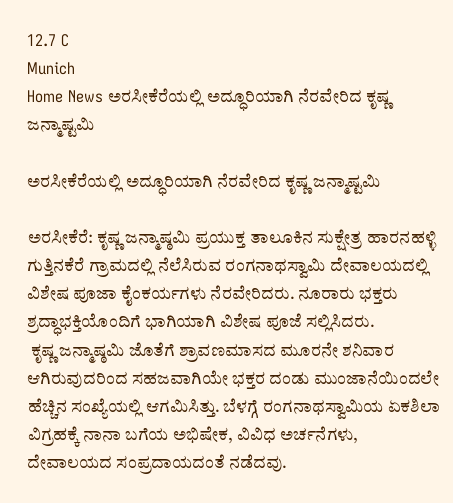12.7 C
Munich
Home News ಅರಸೀಕೆರೆಯಲ್ಲಿ ಅದ್ಧೂರಿಯಾಗಿ ನೆರವೇರಿದ ಕೃಷ್ಣ ಜನ್ಮಾಷ್ಟಮಿ

ಅರಸೀಕೆರೆಯಲ್ಲಿ ಅದ್ಧೂರಿಯಾಗಿ ನೆರವೇರಿದ ಕೃಷ್ಣ ಜನ್ಮಾಷ್ಟಮಿ

ಅರಸೀಕೆರೆ: ಕೃಷ್ಣ ಜನ್ಮಾಷ್ಠಮಿ ಪ್ರಯುಕ್ತ ತಾಲೂಕಿನ ಸುಕ್ಷೇತ್ರ ಹಾರನಹಳ್ಳಿ ಗುತ್ತಿನಕೆರೆ ಗ್ರಾಮದಲ್ಲಿ ನೆಲೆಸಿರುವ ರಂಗನಾಥಸ್ವಾಮಿ ದೇವಾಲಯದಲ್ಲಿ ವಿಶೇಷ ಪೂಜಾ ಕೈಂಕರ್ಯಗಳು ನೆರವೇರಿದರು. ನೂರಾರು ಭಕ್ತರು ಶ್ರದ್ಧಾಭಕ್ತಿಯೊಂದಿಗೆ ಭಾಗಿಯಾಗಿ ವಿಶೇಷ ಪೂಜೆ ಸಲ್ಲಿಸಿದರು.
 ಕೃಷ್ಣ ಜನ್ಮಾಷ್ಠಮಿ ಜೊತೆಗೆ ಶ್ರಾವಣಮಾಸದ ಮೂರನೇ ಶನಿವಾರ ಆಗಿರುವುದರಿಂದ ಸಹಜವಾಗಿಯೇ ಭಕ್ತರ ದಂಡು ಮುಂಜಾನೆಯಿಂದಲೇ ಹೆಚ್ಚಿನ ಸಂಖ್ಯೆಯಲ್ಲಿ ಆಗಮಿಸಿತ್ತು. ಬೆಳಗ್ಗೆ ರಂಗನಾಥಸ್ವಾಮಿಯ ಏಕಶಿಲಾ ವಿಗ್ರಹಕ್ಕೆ ನಾನಾ ಬಗೆಯ ಅಭಿಷೇಕ, ವಿವಿಧ ಅರ್ಚನೆಗಳು, ದೇವಾಲಯದ ಸಂಪ್ರದಾಯದಂತೆ ನಡೆದವು.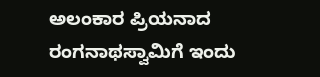ಅಲಂಕಾರ ಪ್ರಿಯನಾದ ರಂಗನಾಥಸ್ವಾಮಿಗೆ ಇಂದು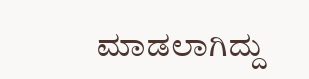ಮಾಡಲಾಗಿದ್ದು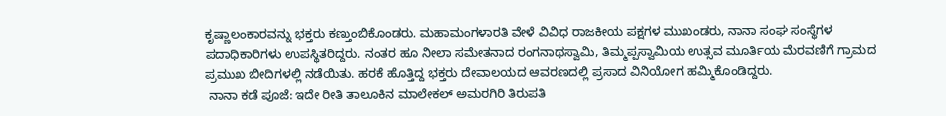ಕೃಷ್ಣಾಲಂಕಾರವನ್ನು ಭಕ್ತರು ಕಣ್ತುಂಬಿಕೊಂಡರು. ಮಹಾಮಂಗಳಾರತಿ ವೇಳೆ ವಿವಿಧ ರಾಜಕೀಯ ಪಕ್ಷಗಳ ಮುಖಂಡರು, ನಾನಾ ಸಂಘ ಸಂಸ್ಥೆಗಳ ಪದಾಧಿಕಾರಿಗಳು ಉಪಸ್ಥಿತರಿದ್ದರು. ನಂತರ ಹೂ ನೀಲಾ ಸಮೇತನಾದ ರಂಗನಾಥಸ್ವಾಮಿ, ತಿಮ್ಮಪ್ಪಸ್ವಾಮಿಯ ಉತ್ಸವ ಮೂರ್ತಿಯ ಮೆರವಣಿಗೆ ಗ್ರಾಮದ ಪ್ರಮುಖ ಬೀದಿಗಳಲ್ಲಿ ನಡೆಯಿತು. ಹರಕೆ ಹೊತ್ತಿದ್ದ ಭಕ್ತರು ದೇವಾಲಯದ ಆವರಣದಲ್ಲಿ ಪ್ರಸಾದ ವಿನಿಯೋಗ ಹಮ್ಮಿಕೊಂಡಿದ್ದರು.
 ನಾನಾ ಕಡೆ ಪೂಜೆ: ಇದೇ ರೀತಿ ತಾಲೂಕಿನ ಮಾಲೇಕಲ್ ಅಮರಗಿರಿ ತಿರುಪತಿ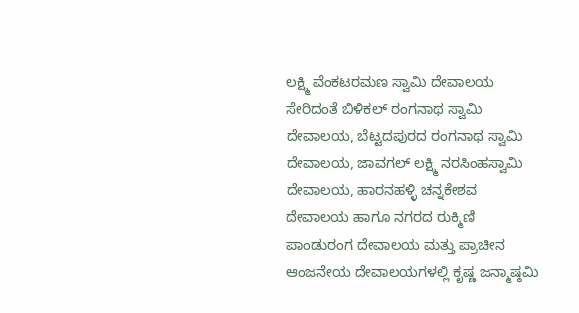ಲಕ್ಷ್ಮಿ ವೆಂಕಟರಮಣ ಸ್ವಾಮಿ ದೇವಾಲಯ ಸೇರಿದಂತೆ ಬಿಳಿಕಲ್ ರಂಗನಾಥ ಸ್ವಾಮಿ ದೇವಾಲಯ, ಬೆಟ್ಟದಪುರದ ರಂಗನಾಥ ಸ್ವಾಮಿ ದೇವಾಲಯ, ಜಾವಗಲ್ ಲಕ್ಷ್ಮಿ ನರಸಿಂಹಸ್ವಾಮಿ ದೇವಾಲಯ, ಹಾರನಹಳ್ಳಿ ಚನ್ನಕೇಶವ ದೇವಾಲಯ ಹಾಗೂ ನಗರದ ರುಕ್ಮಿಣಿ ಪಾಂಡುರಂಗ ದೇವಾಲಯ ಮತ್ತು ಪ್ರಾಚೀನ ಆಂಜನೇಯ ದೇವಾಲಯಗಳಲ್ಲಿ ಕೃಷ್ಣ ಜನ್ಮಾಷ್ಠಮಿ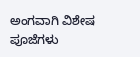ಅಂಗವಾಗಿ ವಿಶೇಷ ಪೂಜೆಗಳು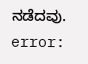ನಡೆದವು.
error: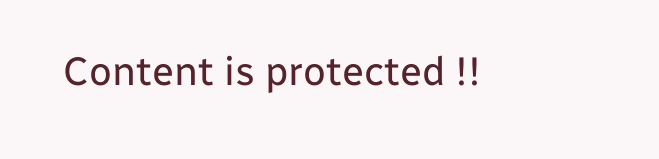Content is protected !!